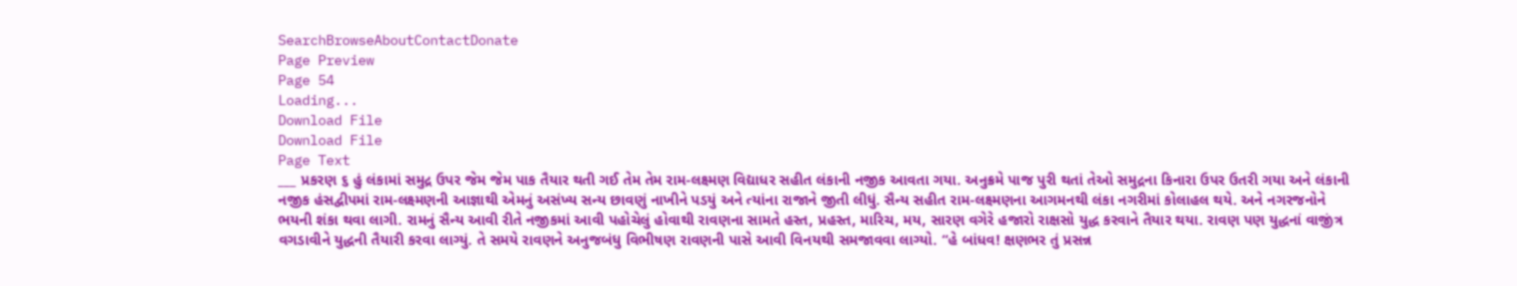SearchBrowseAboutContactDonate
Page Preview
Page 54
Loading...
Download File
Download File
Page Text
___ પ્રકરણ ૬ હું લંકામાં સમુદ્ર ઉપર જેમ જેમ પાક તૈયાર થતી ગઈ તેમ તેમ રામ-લક્ષ્મણ વિદ્યાધર સહીત લંકાની નજીક આવતા ગયા. અનુક્રમે પાજ પુરી થતાં તેઓ સમુદ્રના કિનારા ઉપર ઉતરી ગયા અને લંકાની નજીક હંસદ્વીપમાં રામ-લક્ષ્મણની આજ્ઞાથી એમનું અસંખ્ય સન્ય છાવણું નાખીને પડયું અને ત્યાંના રાજાને જીતી લીધું. સૈન્ય સહીત રામ-લક્ષ્મણના આગમનથી લંકા નગરીમાં કોલાહલ થયે. અને નગરજનોને ભયની શંકા થવા લાગી. રામનું સૈન્ય આવી રીતે નજીકમાં આવી પહોચેલું હોવાથી રાવણના સામતે હસ્ત, પ્રહસ્ત, મારિચ, મય, સારણ વગેરે હજારો રાક્ષસો યુદ્ધ કરવાને તૈયાર થયા. રાવણ પણ યુદ્ધનાં વાજીંત્ર વગડાવીને યુદ્ધની તૈયારી કરવા લાગ્યું. તે સમયે રાવણને અનુજબંધુ વિભીષણ રાવણની પાસે આવી વિનયથી સમજાવવા લાગ્યો. “હે બાંધવ! ક્ષણભર તું પ્રસન્ન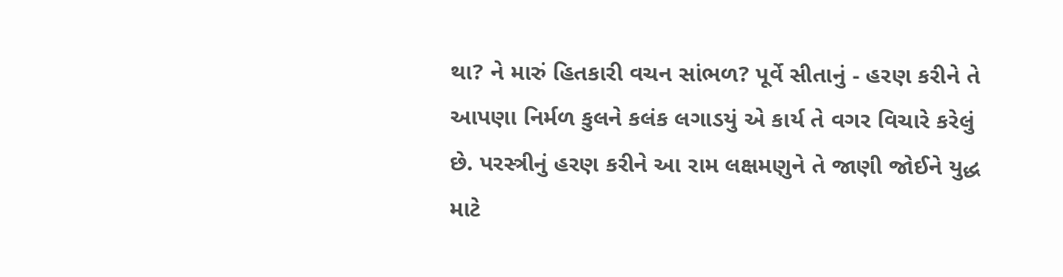થા? ને મારું હિતકારી વચન સાંભળ? પૂર્વે સીતાનું - હરણ કરીને તે આપણા નિર્મળ કુલને કલંક લગાડયું એ કાર્ય તે વગર વિચારે કરેલું છે. પરસ્ત્રીનું હરણ કરીને આ રામ લક્ષમણુને તે જાણી જોઈને યુદ્ધ માટે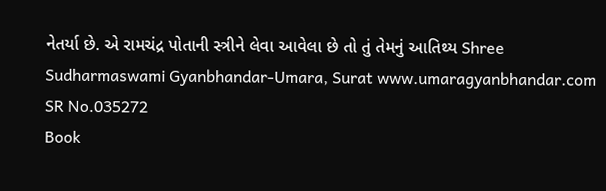નેતર્યા છે. એ રામચંદ્ર પોતાની સ્ત્રીને લેવા આવેલા છે તો તું તેમનું આતિથ્ય Shree Sudharmaswami Gyanbhandar-Umara, Surat www.umaragyanbhandar.com
SR No.035272
Book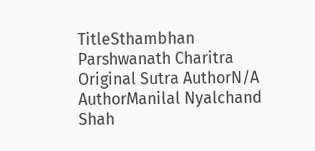TitleSthambhan Parshwanath Charitra
Original Sutra AuthorN/A
AuthorManilal Nyalchand Shah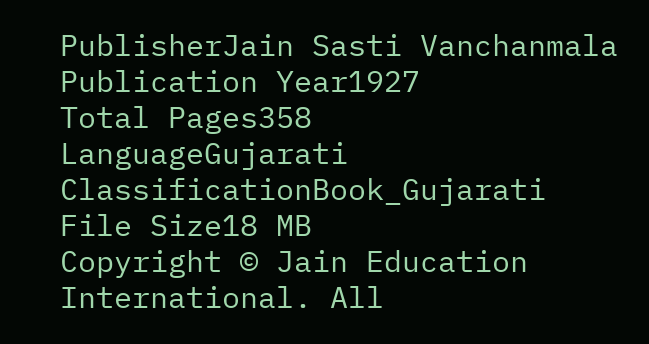PublisherJain Sasti Vanchanmala
Publication Year1927
Total Pages358
LanguageGujarati
ClassificationBook_Gujarati
File Size18 MB
Copyright © Jain Education International. All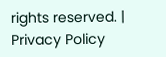rights reserved. | Privacy Policy